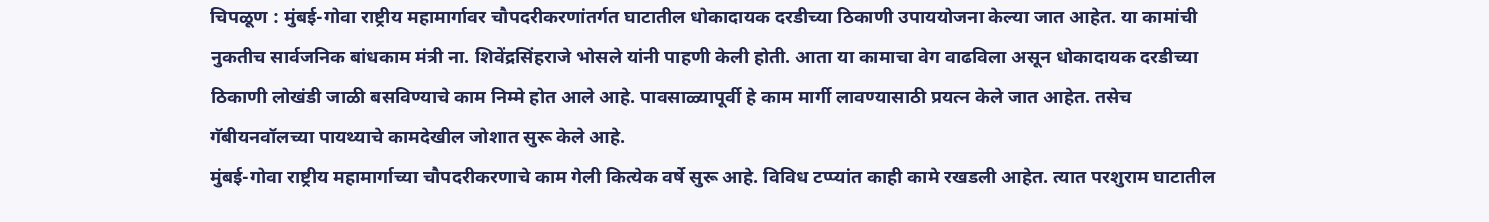चिपळूण : मुंबई-गोवा राष्ट्रीय महामार्गावर चौपदरीकरणांतर्गत घाटातील धोकादायक दरडीच्या ठिकाणी उपाययोजना केल्या जात आहेत. या कामांची नुकतीच सार्वजनिक बांधकाम मंत्री ना. शिवेंद्रसिंहराजे भोसले यांनी पाहणी केली होती. आता या कामाचा वेग वाढविला असून धोकादायक दरडीच्या ठिकाणी लोखंडी जाळी बसविण्याचे काम निम्मे होत आले आहे. पावसाळ्यापूर्वी हे काम मार्गी लावण्यासाठी प्रयत्न केले जात आहेत. तसेच गॅबीयनवॉलच्या पायथ्याचे कामदेखील जोशात सुरू केले आहे.
मुंबई-गोवा राष्ट्रीय महामार्गाच्या चौपदरीकरणाचे काम गेली कित्येक वर्षे सुरू आहे. विविध टप्प्यांत काही कामे रखडली आहेत. त्यात परशुराम घाटातील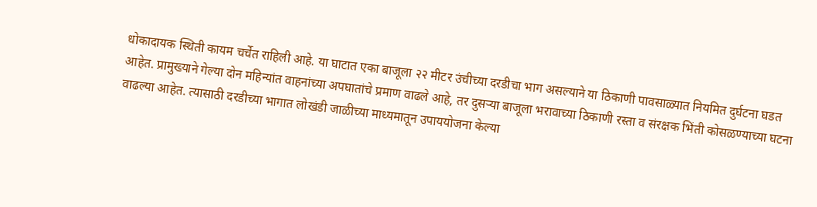धोकादायक स्थिती कायम चर्चेत राहिली आहे. या घाटात एका बाजूला २२ मीटर उंचीच्या दरडीचा भाग असल्याने या ठिकाणी पावसाळ्यात नियमित दुर्घटना घडत आहेत. प्रामुख्याने गेल्या दोन महिन्यांत वाहनांच्या अपघातांचे प्रमाण वाढले आहे, तर दुसऱ्या बाजूला भरावाच्या ठिकाणी रस्ता व संरक्षक भिंती कोसळण्याच्या घटना वाढल्या आहेत. त्यासाठी दरडीच्या भागात लोखंडी जाळीच्या माध्यमातून उपाययोजना केल्या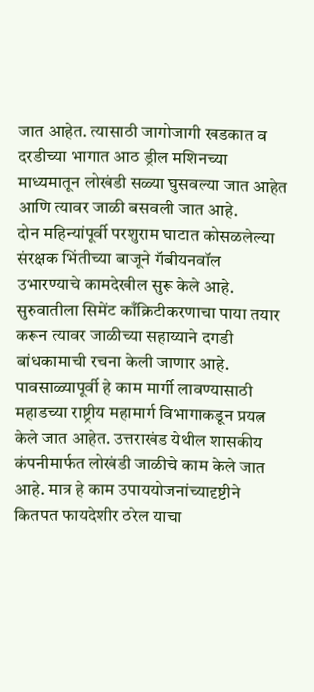जात आहेत. त्यासाठी जागोजागी खडकात व दरडीच्या भागात आठ ड्रील मशिनच्या माध्यमातून लोखंडी सळ्या घुसवल्या जात आहेत आणि त्यावर जाळी बसवली जात आहे.
दोन महिन्यांपूर्वी परशुराम घाटात कोसळलेल्या संरक्षक भिंतीच्या बाजूने गॅबीयनवॉल उभारण्याचे कामदेखील सुरू केले आहे. सुरुवातीला सिमेंट काँक्रिटीकरणाचा पाया तयार करून त्यावर जाळीच्या सहाय्याने दगडी बांधकामाची रचना केली जाणार आहे. पावसाळ्यापूर्वी हे काम मार्गी लावण्यासाठी महाडच्या राष्ट्रीय महामार्ग विभागाकडून प्रयत्न केले जात आहेत. उत्तराखंड येथील शासकीय कंपनीमार्फत लोखंडी जाळीचे काम केले जात आहे. मात्र हे काम उपाययोजनांच्यादृष्टीने कितपत फायदेशीर ठरेल याचा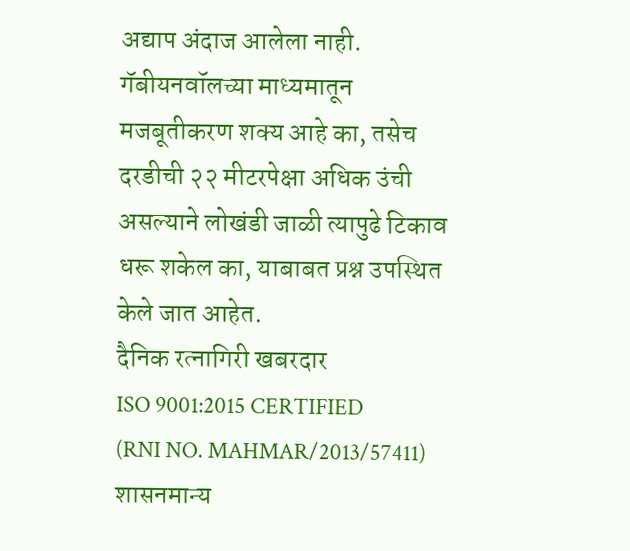अद्याप अंदाज आलेला नाही. गॅबीयनवॉलच्या माध्यमातून मजबूतीकरण शक्य आहे का, तसेच दरडीची २२ मीटरपेक्षा अधिक उंची असल्याने लोखंडी जाळी त्यापुढे टिकाव धरू शकेल का, याबाबत प्रश्न उपस्थित केले जात आहेत.
दैनिक रत्नागिरी खबरदार
ISO 9001:2015 CERTIFIED
(RNI NO. MAHMAR/2013/57411)
शासनमान्य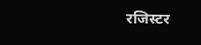रजिस्टर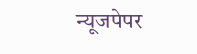न्यूजपेपर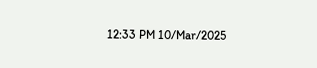12:33 PM 10/Mar/2025